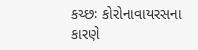કચ્છઃ કોરોનાવાયરસના કારણે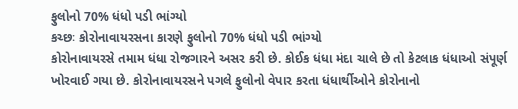ફુલોનો 70% ધંધો પડી ભાંગ્યો
કચ્છઃ કોરોનાવાયરસના કારણે ફુલોનો 70% ધંધો પડી ભાંગ્યો
કોરોનાવાયરસે તમામ ધંધા રોજગારને અસર કરી છે. કોઈક ધંધા મંદા ચાલે છે તો કેટલાક ધંધાઓ સંપૂર્ણ ખોરવાઈ ગયા છે. કોરોનાવાયરસને પગલે ફુલોનો વેપાર કરતા ધંધાર્થીઓને કોરોનાનો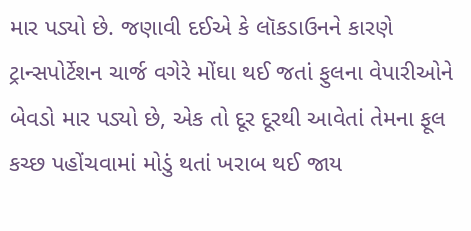માર પડ્યો છે. જણાવી દઈએ કે લૉકડાઉનને કારણે ટ્રાન્સપોર્ટેશન ચાર્જ વગેરે મોંઘા થઈ જતાં ફુલના વેપારીઓને બેવડો માર પડ્યો છે, એક તો દૂર દૂરથી આવેતાં તેમના ફૂલ કચ્છ પહોંચવામાં મોડું થતાં ખરાબ થઈ જાય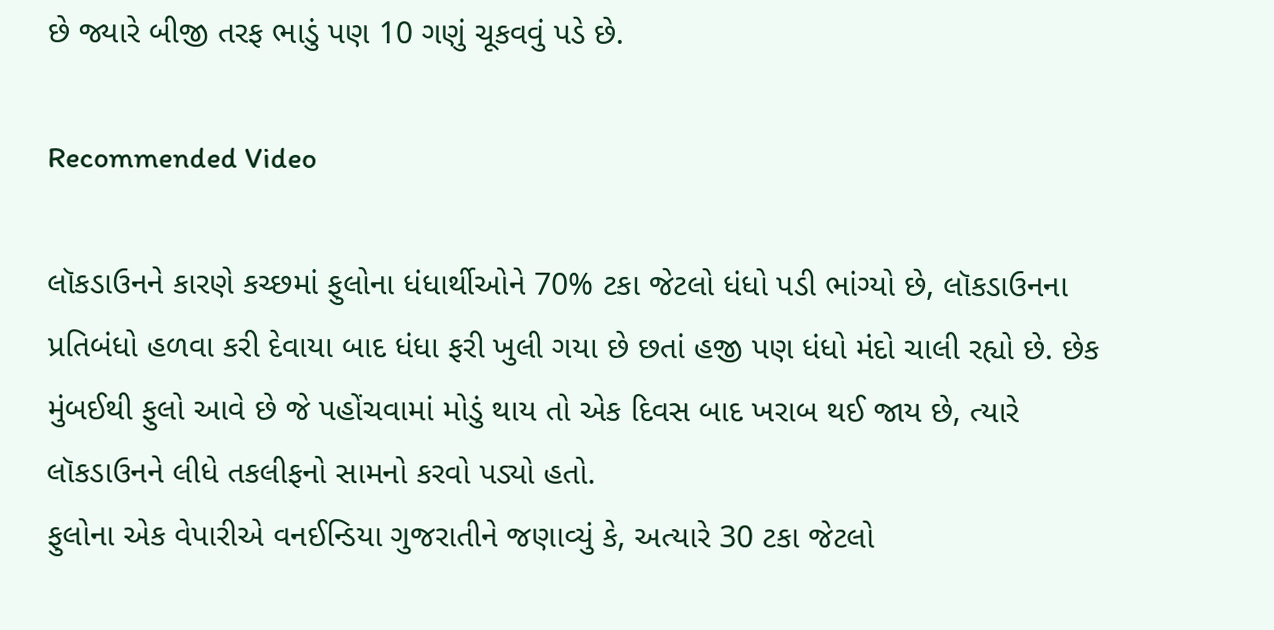છે જ્યારે બીજી તરફ ભાડું પણ 10 ગણું ચૂકવવું પડે છે.

Recommended Video

લૉકડાઉનને કારણે કચ્છમાં ફુલોના ધંધાર્થીઓને 70% ટકા જેટલો ધંધો પડી ભાંગ્યો છે, લૉકડાઉનના પ્રતિબંધો હળવા કરી દેવાયા બાદ ધંધા ફરી ખુલી ગયા છે છતાં હજી પણ ધંધો મંદો ચાલી રહ્યો છે. છેક મુંબઈથી ફુલો આવે છે જે પહોંચવામાં મોડું થાય તો એક દિવસ બાદ ખરાબ થઈ જાય છે, ત્યારે લૉકડાઉનને લીધે તકલીફનો સામનો કરવો પડ્યો હતો.
ફુલોના એક વેપારીએ વનઈન્ડિયા ગુજરાતીને જણાવ્યું કે, અત્યારે 30 ટકા જેટલો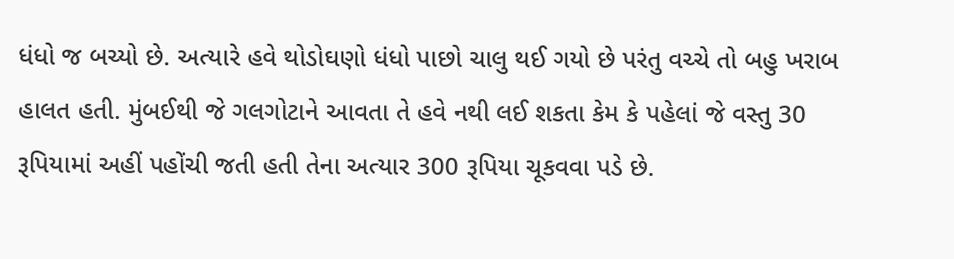ધંધો જ બચ્યો છે. અત્યારે હવે થોડોઘણો ધંધો પાછો ચાલુ થઈ ગયો છે પરંતુ વચ્ચે તો બહુ ખરાબ હાલત હતી. મુંબઈથી જે ગલગોટાને આવતા તે હવે નથી લઈ શકતા કેમ કે પહેલાં જે વસ્તુ 30 રૂપિયામાં અહીં પહોંચી જતી હતી તેના અત્યાર 300 રૂપિયા ચૂકવવા પડે છે.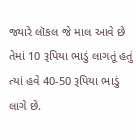જ્યારે લૉકલ જે માલ આવે છે તેમાં 10 રૂપિયા ભાડું લાગતૂં હતું ત્યાં હવે 40-50 રૂપિયા ભાડું લાગે છે.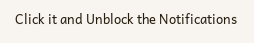Click it and Unblock the Notifications